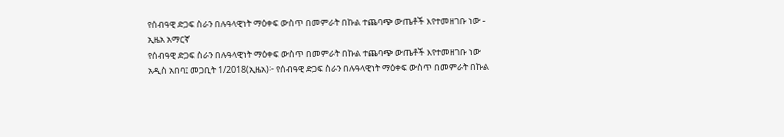የሰብዓዊ ድጋፍ ስራን በሉዓላዊነት ማዕቀፍ ውስጥ በመምራት በኩል ተጨባጭ ውጤቶች እየተመዘገቡ ነው - ኢዜአ አማርኛ
የሰብዓዊ ድጋፍ ስራን በሉዓላዊነት ማዕቀፍ ውስጥ በመምራት በኩል ተጨባጭ ውጤቶች እየተመዘገቡ ነው
አዲስ አበባ፤ መጋቢት 1/2018(ኢዜአ)፦ የሰብዓዊ ድጋፍ ስራን በሉዓላዊነት ማዕቀፍ ውስጥ በመምራት በኩል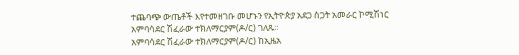ተጨባጭ ውጤቶች እየተመዘገቡ መሆኑን የኢትዮጵያ አደጋ ስጋት አመራር ኮሚሽነር አምባሳደር ሽፈራው ተክለማርያም(ዶ/ር) ገለጹ።
አምባሳደር ሽፈራው ተክለማርያም(ዶ/ር) ከኢዜአ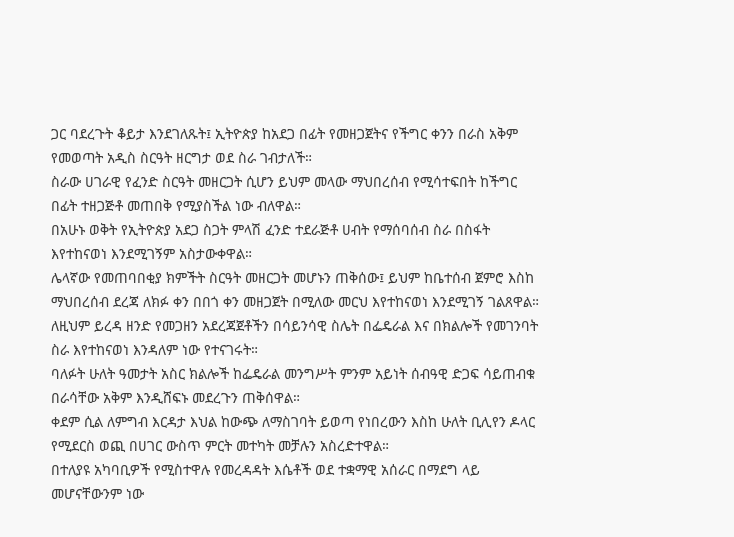ጋር ባደረጉት ቆይታ እንደገለጹት፤ ኢትዮጵያ ከአደጋ በፊት የመዘጋጀትና የችግር ቀንን በራስ አቅም የመወጣት አዲስ ስርዓት ዘርግታ ወደ ስራ ገብታለች።
ስራው ሀገራዊ የፈንድ ስርዓት መዘርጋት ሲሆን ይህም መላው ማህበረሰብ የሚሳተፍበት ከችግር በፊት ተዘጋጅቶ መጠበቅ የሚያስችል ነው ብለዋል።
በአሁኑ ወቅት የኢትዮጵያ አደጋ ስጋት ምላሽ ፈንድ ተደራጅቶ ሀብት የማሰባሰብ ስራ በስፋት እየተከናወነ እንደሚገኝም አስታውቀዋል።
ሌላኛው የመጠባበቂያ ክምችት ስርዓት መዘርጋት መሆኑን ጠቅሰው፤ ይህም ከቤተሰብ ጀምሮ እስከ ማህበረሰብ ደረጃ ለክፉ ቀን በበጎ ቀን መዘጋጀት በሚለው መርህ እየተከናወነ እንደሚገኝ ገልጸዋል።
ለዚህም ይረዳ ዘንድ የመጋዘን አደረጃጀቶችን በሳይንሳዊ ስሌት በፌዴራል እና በክልሎች የመገንባት ስራ እየተከናወነ እንዳለም ነው የተናገሩት።
ባለፉት ሁለት ዓመታት አስር ክልሎች ከፌዴራል መንግሥት ምንም አይነት ሰብዓዊ ድጋፍ ሳይጠብቁ በራሳቸው አቅም እንዲሸፍኑ መደረጉን ጠቅሰዋል።
ቀደም ሲል ለምግብ እርዳታ እህል ከውጭ ለማስገባት ይወጣ የነበረውን እስከ ሁለት ቢሊየን ዶላር የሚደርስ ወጪ በሀገር ውስጥ ምርት መተካት መቻሉን አስረድተዋል።
በተለያዩ አካባቢዎች የሚስተዋሉ የመረዳዳት እሴቶች ወደ ተቋማዊ አሰራር በማደግ ላይ መሆናቸውንም ነው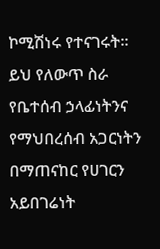ኮሚሽነሩ የተናገሩት።
ይህ የለውጥ ስራ የቤተሰብ ኃላፊነትንና የማህበረሰብ አጋርነትን በማጠናከር የሀገርን አይበገሬነት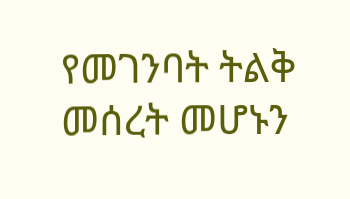የመገንባት ትልቅ መሰረት መሆኑን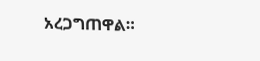አረጋግጠዋል።